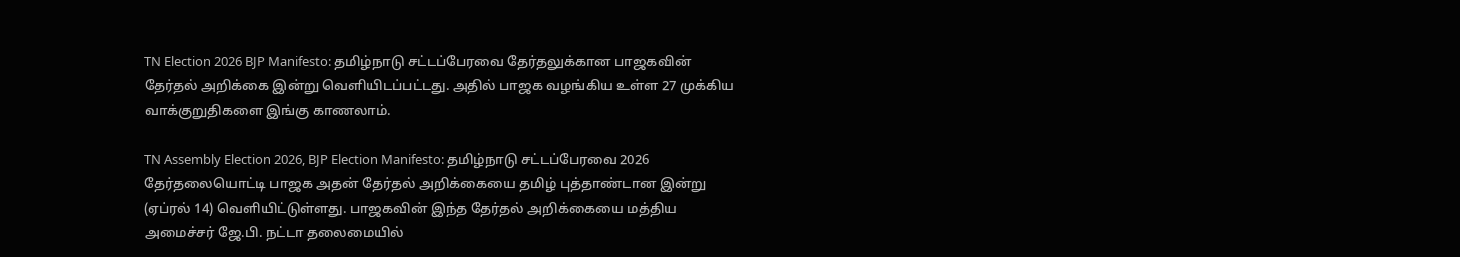TN Election 2026 BJP Manifesto: தமிழ்நாடு சட்டப்பேரவை தேர்தலுக்கான பாஜகவின் தேர்தல் அறிக்கை இன்று வெளியிடப்பட்டது. அதில் பாஜக வழங்கிய உள்ள 27 முக்கிய வாக்குறுதிகளை இங்கு காணலாம்.

TN Assembly Election 2026, BJP Election Manifesto: தமிழ்நாடு சட்டப்பேரவை 2026 தேர்தலையொட்டி பாஜக அதன் தேர்தல் அறிக்கையை தமிழ் புத்தாண்டான இன்று (ஏப்ரல் 14) வெளியிட்டுள்ளது. பாஜகவின் இந்த தேர்தல் அறிக்கையை மத்திய அமைச்சர் ஜே.பி. நட்டா தலைமையில்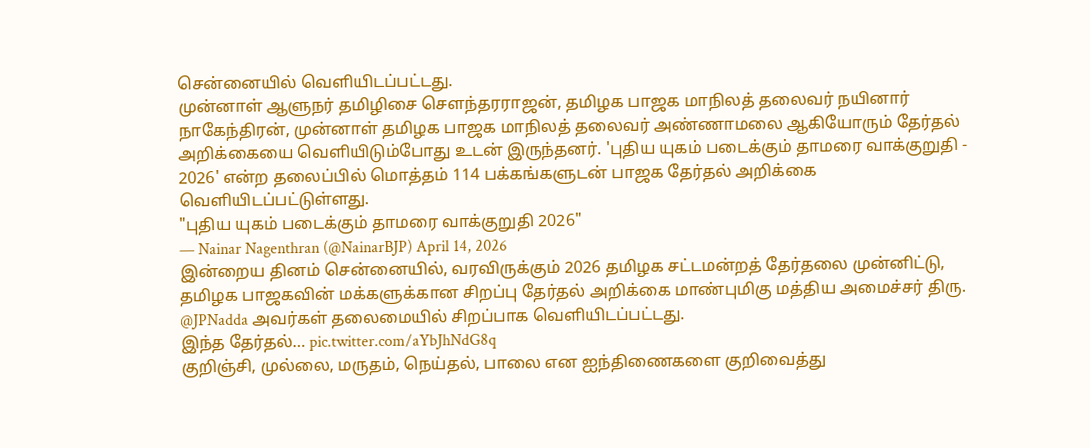சென்னையில் வெளியிடப்பட்டது.
முன்னாள் ஆளுநர் தமிழிசை சௌந்தரராஜன், தமிழக பாஜக மாநிலத் தலைவர் நயினார் நாகேந்திரன், முன்னாள் தமிழக பாஜக மாநிலத் தலைவர் அண்ணாமலை ஆகியோரும் தேர்தல் அறிக்கையை வெளியிடும்போது உடன் இருந்தனர். 'புதிய யுகம் படைக்கும் தாமரை வாக்குறுதி - 2026' என்ற தலைப்பில் மொத்தம் 114 பக்கங்களுடன் பாஜக தேர்தல் அறிக்கை வெளியிடப்பட்டுள்ளது.
"புதிய யுகம் படைக்கும் தாமரை வாக்குறுதி 2026"
— Nainar Nagenthran (@NainarBJP) April 14, 2026
இன்றைய தினம் சென்னையில், வரவிருக்கும் 2026 தமிழக சட்டமன்றத் தேர்தலை முன்னிட்டு, தமிழக பாஜகவின் மக்களுக்கான சிறப்பு தேர்தல் அறிக்கை மாண்புமிகு மத்திய அமைச்சர் திரு. @JPNadda அவர்கள் தலைமையில் சிறப்பாக வெளியிடப்பட்டது.
இந்த தேர்தல்… pic.twitter.com/aYbJhNdG8q
குறிஞ்சி, முல்லை, மருதம், நெய்தல், பாலை என ஐந்திணைகளை குறிவைத்து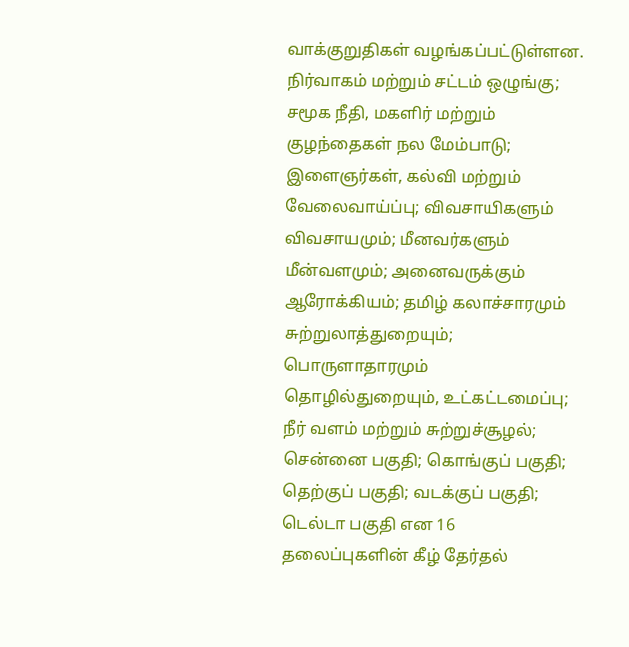வாக்குறுதிகள் வழங்கப்பட்டுள்ளன. நிர்வாகம் மற்றும் சட்டம் ஒழுங்கு; சமூக நீதி, மகளிர் மற்றும் குழந்தைகள் நல மேம்பாடு; இளைஞர்கள், கல்வி மற்றும் வேலைவாய்ப்பு; விவசாயிகளும் விவசாயமும்; மீனவர்களும் மீன்வளமும்; அனைவருக்கும் ஆரோக்கியம்; தமிழ் கலாச்சாரமும் சுற்றுலாத்துறையும்; பொருளாதாரமும் தொழில்துறையும், உட்கட்டமைப்பு; நீர் வளம் மற்றும் சுற்றுச்சூழல்; சென்னை பகுதி; கொங்குப் பகுதி; தெற்குப் பகுதி; வடக்குப் பகுதி; டெல்டா பகுதி என 16 தலைப்புகளின் கீழ் தேர்தல்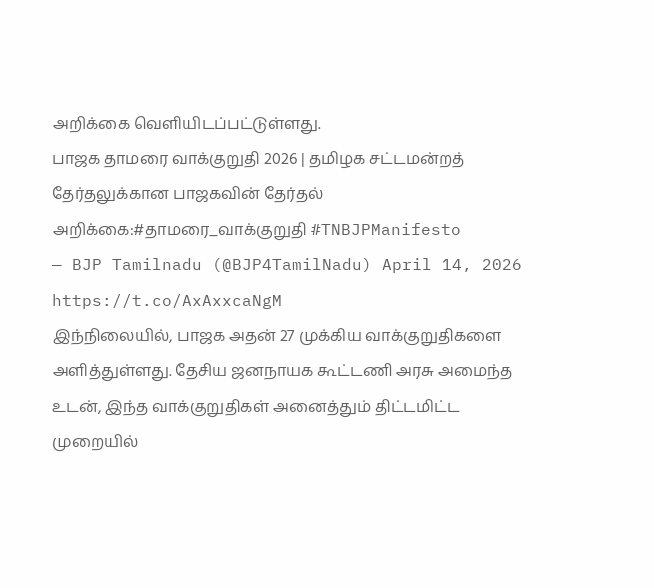அறிக்கை வெளியிடப்பட்டுள்ளது.
பாஜக தாமரை வாக்குறுதி 2026 | தமிழக சட்டமன்றத் தேர்தலுக்கான பாஜகவின் தேர்தல் அறிக்கை:#தாமரை_வாக்குறுதி #TNBJPManifesto
— BJP Tamilnadu (@BJP4TamilNadu) April 14, 2026
https://t.co/AxAxxcaNgM
இந்நிலையில், பாஜக அதன் 27 முக்கிய வாக்குறுதிகளை அளித்துள்ளது. தேசிய ஜனநாயக கூட்டணி அரசு அமைந்த உடன், இந்த வாக்குறுதிகள் அனைத்தும் திட்டமிட்ட முறையில்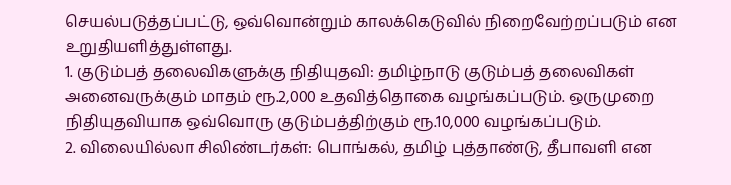செயல்படுத்தப்பட்டு, ஒவ்வொன்றும் காலக்கெடுவில் நிறைவேற்றப்படும் என உறுதியளித்துள்ளது.
1. குடும்பத் தலைவிகளுக்கு நிதியுதவி: தமிழ்நாடு குடும்பத் தலைவிகள் அனைவருக்கும் மாதம் ரூ.2,000 உதவித்தொகை வழங்கப்படும். ஒருமுறை நிதியுதவியாக ஒவ்வொரு குடும்பத்திற்கும் ரூ.10,000 வழங்கப்படும்.
2. விலையில்லா சிலிண்டர்கள்: பொங்கல், தமிழ் புத்தாண்டு, தீபாவளி என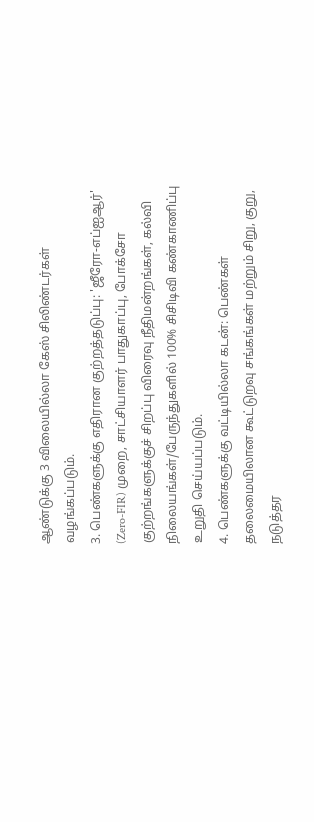ஆண்டுக்கு 3 விலையில்லா கேஸ் சிலிண்டர்கள் வழங்கப்படும்.
3. பெண்களுக்கு எதிரான குற்றத்தடுப்பு: 'ஜீரோ-எப்ஐஆர்' (Zero-FIR) முறை, சாட்சியாளர் பாதுகாப்பு, போக்சோ குற்றங்களுக்குச் சிறப்பு விரைவு நீதிமன்றங்கள், கல்வி நிலையங்கள்/பேருந்துகளில் 100% சிசிடிவி கண்காணிப்பு உறுதி செய்யப்படும்.
4. பெண்களுக்கு வட்டியில்லா கடன்: பெண்கள் தலைமையிலான கூட்டுறவு சங்கங்கள் மற்றும் சிறு, குறு, நடுத்தர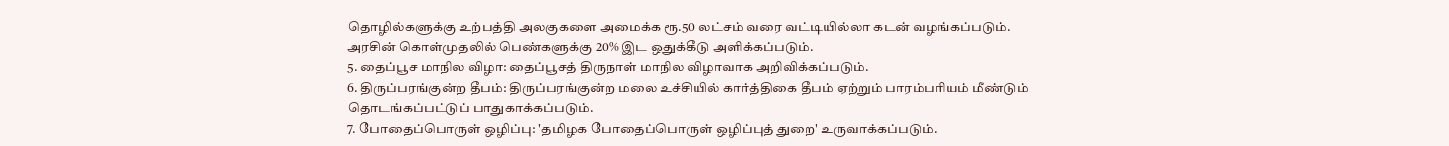தொழில்களுக்கு உற்பத்தி அலகுகளை அமைக்க ரூ.50 லட்சம் வரை வட்டியில்லா கடன் வழங்கப்படும். அரசின் கொள்முதலில் பெண்களுக்கு 20% இட ஒதுக்கீடு அளிக்கப்படும்.
5. தைப்பூச மாநில விழா: தைப்பூசத் திருநாள் மாநில விழாவாக அறிவிக்கப்படும்.
6. திருப்பரங்குன்ற தீபம்: திருப்பரங்குன்ற மலை உச்சியில் கார்த்திகை தீபம் ஏற்றும் பாரம்பரியம் மீண்டும் தொடங்கப்பட்டுப் பாதுகாக்கப்படும்.
7. போதைப்பொருள் ஒழிப்பு: 'தமிழக போதைப்பொருள் ஒழிப்புத் துறை' உருவாக்கப்படும்.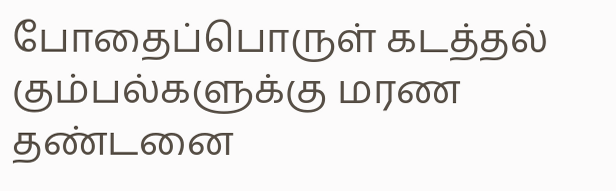போதைப்பொருள் கடத்தல் கும்பல்களுக்கு மரண தண்டனை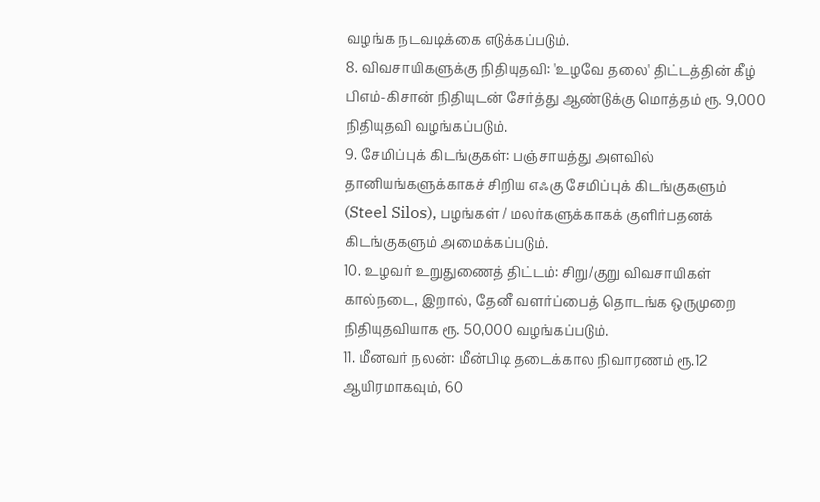வழங்க நடவடிக்கை எடுக்கப்படும்.
8. விவசாயிகளுக்கு நிதியுதவி: 'உழவே தலை' திட்டத்தின் கீழ் பிஎம்-கிசான் நிதியுடன் சேர்த்து ஆண்டுக்கு மொத்தம் ரூ. 9,000 நிதியுதவி வழங்கப்படும்.
9. சேமிப்புக் கிடங்குகள்: பஞ்சாயத்து அளவில் தானியங்களுக்காகச் சிறிய எஃகு சேமிப்புக் கிடங்குகளும் (Steel Silos), பழங்கள் / மலர்களுக்காகக் குளிர்பதனக் கிடங்குகளும் அமைக்கப்படும்.
10. உழவர் உறுதுணைத் திட்டம்: சிறு/குறு விவசாயிகள் கால்நடை, இறால், தேனீ வளர்ப்பைத் தொடங்க ஒருமுறை நிதியுதவியாக ரூ. 50,000 வழங்கப்படும்.
11. மீனவர் நலன்: மீன்பிடி தடைக்கால நிவாரணம் ரூ.12 ஆயிரமாகவும், 60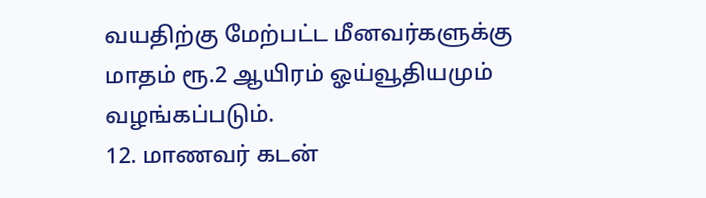வயதிற்கு மேற்பட்ட மீனவர்களுக்கு மாதம் ரூ.2 ஆயிரம் ஓய்வூதியமும் வழங்கப்படும்.
12. மாணவர் கடன்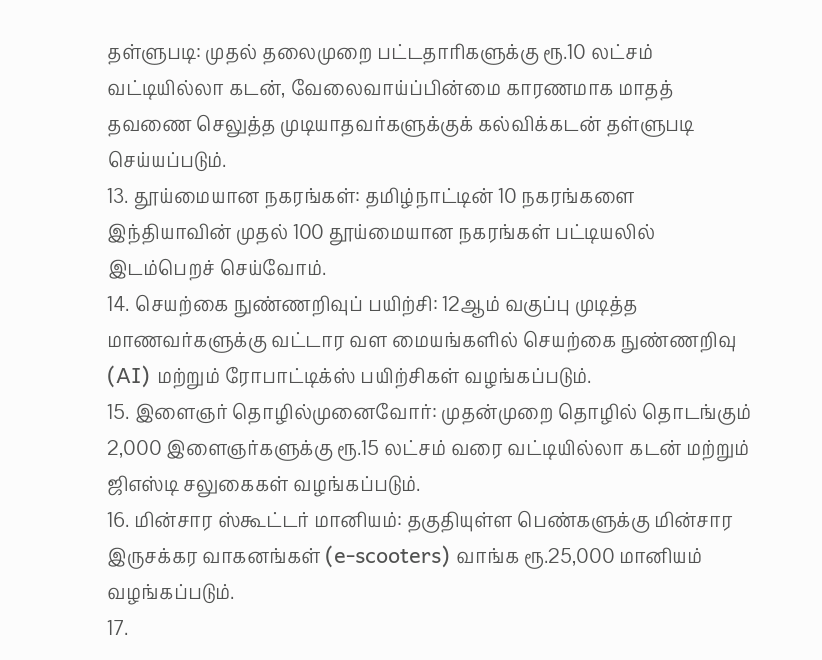தள்ளுபடி: முதல் தலைமுறை பட்டதாரிகளுக்கு ரூ.10 லட்சம் வட்டியில்லா கடன், வேலைவாய்ப்பின்மை காரணமாக மாதத் தவணை செலுத்த முடியாதவர்களுக்குக் கல்விக்கடன் தள்ளுபடி செய்யப்படும்.
13. தூய்மையான நகரங்கள்: தமிழ்நாட்டின் 10 நகரங்களை இந்தியாவின் முதல் 100 தூய்மையான நகரங்கள் பட்டியலில் இடம்பெறச் செய்வோம்.
14. செயற்கை நுண்ணறிவுப் பயிற்சி: 12ஆம் வகுப்பு முடித்த மாணவர்களுக்கு வட்டார வள மையங்களில் செயற்கை நுண்ணறிவு (AI) மற்றும் ரோபாட்டிக்ஸ் பயிற்சிகள் வழங்கப்படும்.
15. இளைஞர் தொழில்முனைவோர்: முதன்முறை தொழில் தொடங்கும் 2,000 இளைஞர்களுக்கு ரூ.15 லட்சம் வரை வட்டியில்லா கடன் மற்றும் ஜிஎஸ்டி சலுகைகள் வழங்கப்படும்.
16. மின்சார ஸ்கூட்டர் மானியம்: தகுதியுள்ள பெண்களுக்கு மின்சார இருசக்கர வாகனங்கள் (e-scooters) வாங்க ரூ.25,000 மானியம் வழங்கப்படும்.
17.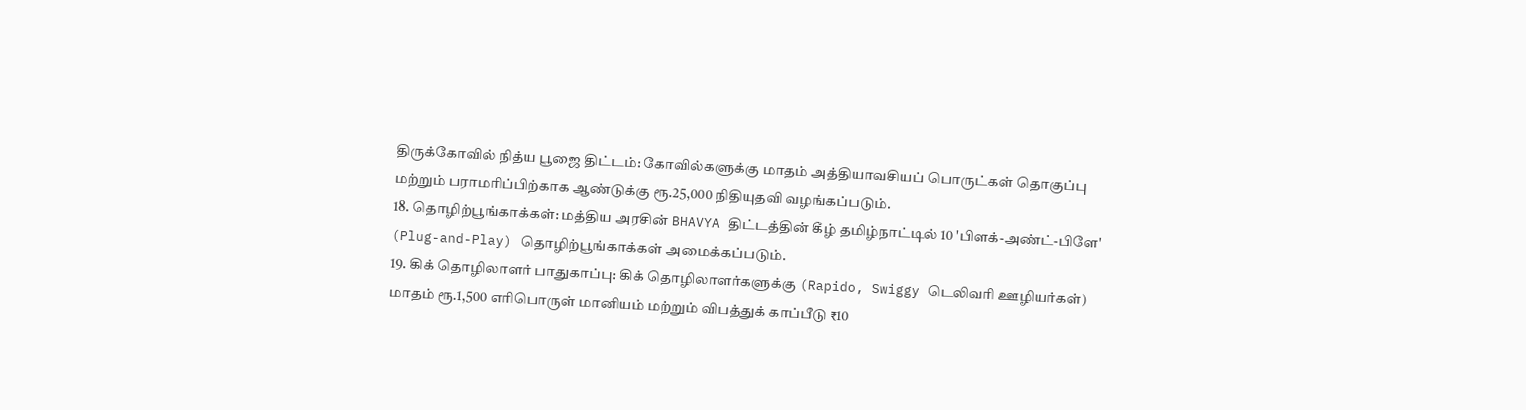திருக்கோவில் நித்ய பூஜை திட்டம்: கோவில்களுக்கு மாதம் அத்தியாவசியப் பொருட்கள் தொகுப்பு மற்றும் பராமரிப்பிற்காக ஆண்டுக்கு ரூ.25,000 நிதியுதவி வழங்கப்படும்.
18. தொழிற்பூங்காக்கள்: மத்திய அரசின் BHAVYA திட்டத்தின் கீழ் தமிழ்நாட்டில் 10 'பிளக்-அண்ட்-பிளே' (Plug-and-Play) தொழிற்பூங்காக்கள் அமைக்கப்படும்.
19. கிக் தொழிலாளர் பாதுகாப்பு: கிக் தொழிலாளர்களுக்கு (Rapido, Swiggy டெலிவரி ஊழியர்கள்) மாதம் ரூ.1,500 எரிபொருள் மானியம் மற்றும் விபத்துக் காப்பீடு ₹10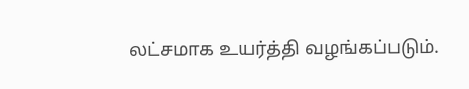லட்சமாக உயர்த்தி வழங்கப்படும்.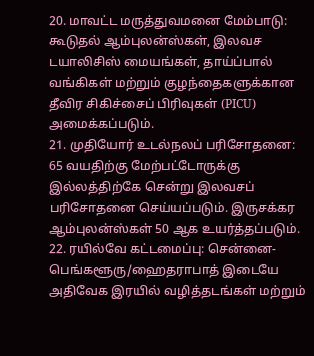20. மாவட்ட மருத்துவமனை மேம்பாடு: கூடுதல் ஆம்புலன்ஸ்கள், இலவச டயாலிசிஸ் மையங்கள், தாய்ப்பால் வங்கிகள் மற்றும் குழந்தைகளுக்கான தீவிர சிகிச்சைப் பிரிவுகள் (PICU) அமைக்கப்படும்.
21. முதியோர் உடல்நலப் பரிசோதனை: 65 வயதிற்கு மேற்பட்டோருக்கு இல்லத்திற்கே சென்று இலவசப் பரிசோதனை செய்யப்படும். இருசக்கர ஆம்புலன்ஸ்கள் 50 ஆக உயர்த்தப்படும்.
22. ரயில்வே கட்டமைப்பு: சென்னை-பெங்களூரு/ஹைதராபாத் இடையே அதிவேக இரயில் வழித்தடங்கள் மற்றும்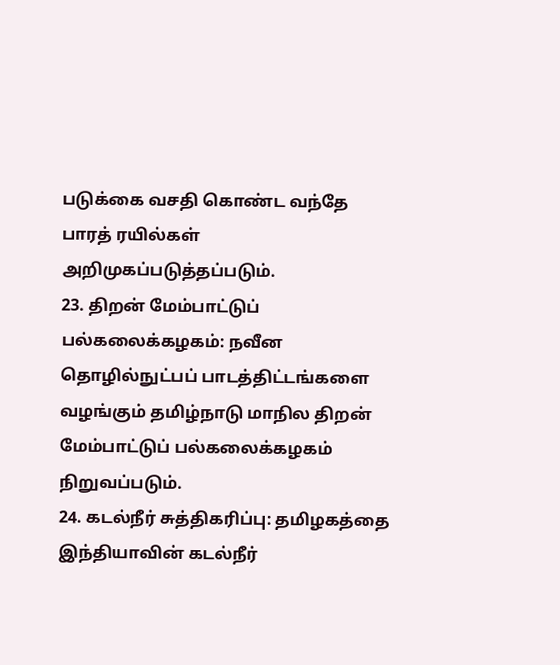படுக்கை வசதி கொண்ட வந்தே பாரத் ரயில்கள் அறிமுகப்படுத்தப்படும்.
23. திறன் மேம்பாட்டுப் பல்கலைக்கழகம்: நவீன தொழில்நுட்பப் பாடத்திட்டங்களை வழங்கும் தமிழ்நாடு மாநில திறன் மேம்பாட்டுப் பல்கலைக்கழகம் நிறுவப்படும்.
24. கடல்நீர் சுத்திகரிப்பு: தமிழகத்தை இந்தியாவின் கடல்நீர்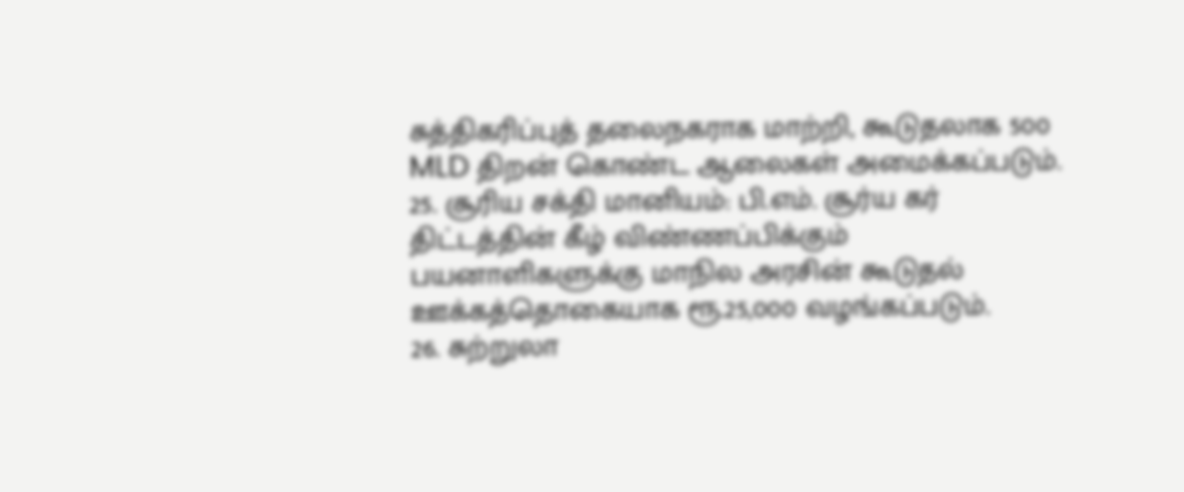சுத்திகரிப்புத் தலைநகராக மாற்றி, கூடுதலாக 500 MLD திறன் கொண்ட ஆலைகள் அமைக்கப்படும்.
25. சூரிய சக்தி மானியம்: பி.எம். சூர்ய கர் திட்டத்தின் கீழ் விண்ணப்பிக்கும் பயனாளிகளுக்கு மாநில அரசின் கூடுதல் ஊக்கத்தொகையாக ரூ.25,000 வழங்கப்படும்.
26. சுற்றுலா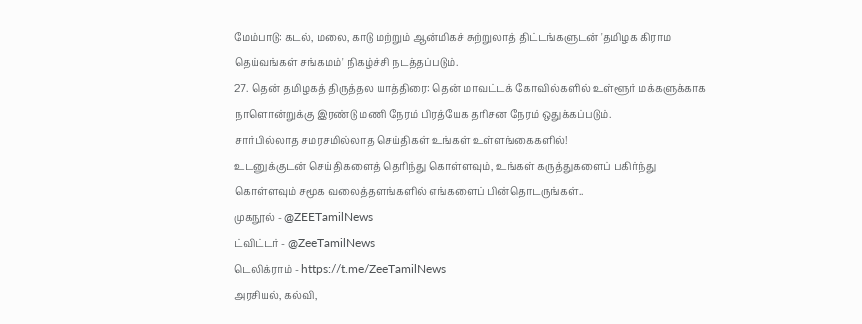மேம்பாடு: கடல், மலை, காடு மற்றும் ஆன்மிகச் சுற்றுலாத் திட்டங்களுடன் 'தமிழக கிராம தெய்வங்கள் சங்கமம்' நிகழ்ச்சி நடத்தப்படும்.
27. தென் தமிழகத் திருத்தல யாத்திரை: தென் மாவட்டக் கோவில்களில் உள்ளூர் மக்களுக்காக நாளொன்றுக்கு இரண்டு மணி நேரம் பிரத்யேக தரிசன நேரம் ஒதுக்கப்படும்.
சார்பில்லாத சமரசமில்லாத செய்திகள் உங்கள் உள்ளங்கைகளில்!
உடனுக்குடன் செய்திகளைத் தெரிந்து கொள்ளவும், உங்கள் கருத்துகளைப் பகிர்ந்து கொள்ளவும் சமூக வலைத்தளங்களில் எங்களைப் பின்தொடருங்கள்..
முகநூல் - @ZEETamilNews
ட்விட்டர் - @ZeeTamilNews
டெலிக்ராம் - https://t.me/ZeeTamilNews
அரசியல், கல்வி,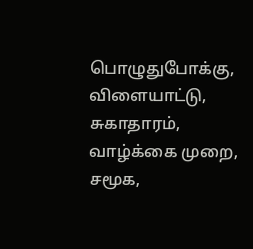பொழுதுபோக்கு, விளையாட்டு, சுகாதாரம், வாழ்க்கை முறை, சமூக,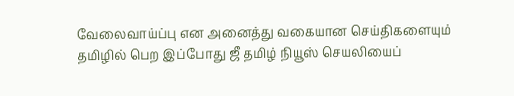வேலைவாய்ப்பு என அனைத்து வகையான செய்திகளையும் தமிழில் பெற இப்போது ஜீ தமிழ் நியூஸ் செயலியைப்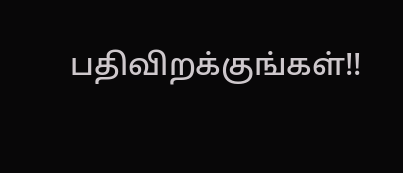பதிவிறக்குங்கள்!!